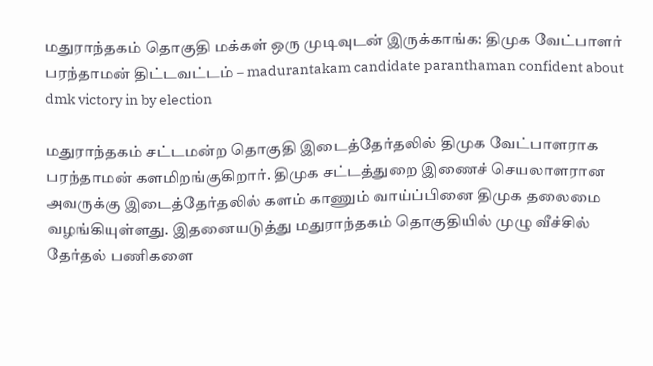மதுராந்தகம் தொகுதி மக்கள் ஒரு முடிவுடன் இருக்காங்க: திமுக வேட்பாளர் பரந்தாமன் திட்டவட்டம் – madurantakam candidate paranthaman confident about dmk victory in by election

மதுராந்தகம் சட்டமன்ற தொகுதி இடைத்தேர்தலில் திமுக வேட்பாளராக பரந்தாமன் களமிறங்குகிறார். திமுக சட்டத்துறை இணைச் செயலாளரான அவருக்கு இடைத்தேர்தலில் களம் காணும் வாய்ப்பினை திமுக தலைமை வழங்கியுள்ளது. இதனையடுத்து மதுராந்தகம் தொகுதியில் முழு வீச்சில் தேர்தல் பணிகளை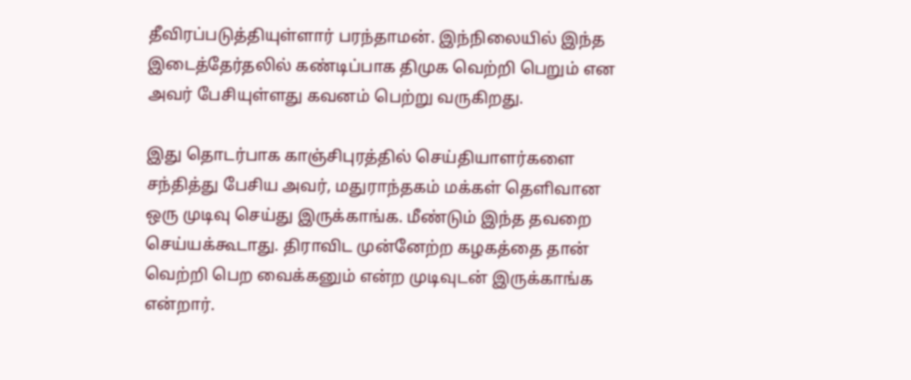தீவிரப்படுத்தியுள்ளார் பரந்தாமன். இந்நிலையில் இந்த இடைத்தேர்தலில் கண்டிப்பாக திமுக வெற்றி பெறும் என அவர் பேசியுள்ளது கவனம் பெற்று வருகிறது.

இது தொடர்பாக காஞ்சிபுரத்தில் செய்தியாளர்களை சந்தித்து பேசிய அவர், மதுராந்தகம் மக்கள் தெளிவான ஒரு முடிவு செய்து இருக்காங்க. மீண்டும் இந்த தவறை செய்யக்கூடாது. திராவிட முன்னேற்ற கழகத்தை தான் வெற்றி பெற வைக்கனும் என்ற முடிவுடன் இருக்காங்க என்றார்.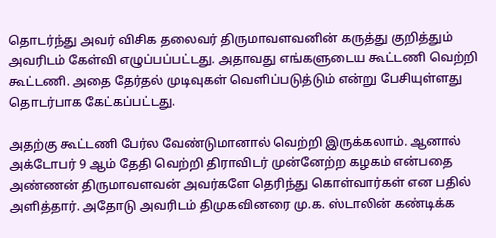தொடர்ந்து அவர் விசிக தலைவர் திருமாவளவனின் கருத்து குறித்தும் அவரிடம் கேள்வி எழுப்பப்பட்டது. அதாவது எங்களுடைய கூட்டணி வெற்றி கூட்டணி. அதை தேர்தல் முடிவுகள் வெளிப்படுத்டும் என்று பேசியுள்ளது தொடர்பாக கேட்கப்பட்டது.

அதற்கு கூட்டணி பேர்ல வேண்டுமானால் வெற்றி இருக்கலாம். ஆனால் அக்டோபர் 9 ஆம் தேதி வெற்றி திராவிடர் முன்னேற்ற கழகம் என்பதை அண்ணன் திருமாவளவன் அவர்களே தெரிந்து கொள்வார்கள் என பதில் அளித்தார். அதோடு அவரிடம் திமுகவினரை மு.க. ஸ்டாலின் கண்டிக்க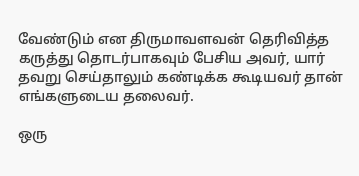வேண்டும் என திருமாவளவன் தெரிவித்த கருத்து தொடர்பாகவும் பேசிய அவர், யார் தவறு செய்தாலும் கண்டிக்க கூடியவர் தான் எங்களுடைய தலைவர்.

ஒரு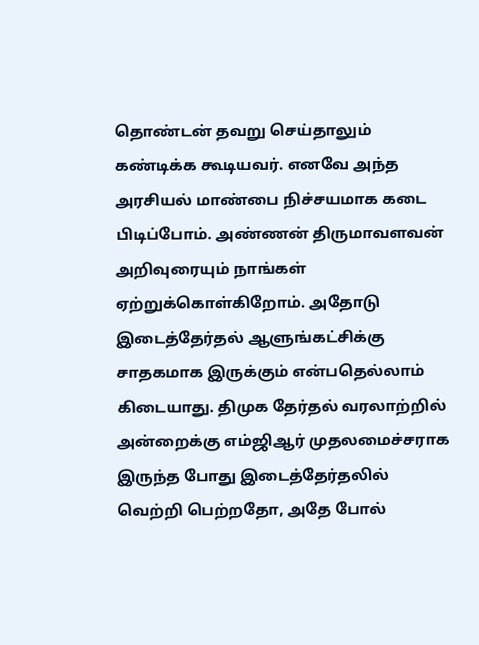தொண்டன் தவறு செய்தாலும் கண்டிக்க கூடியவர். எனவே அந்த அரசியல் மாண்பை நிச்சயமாக கடை பிடிப்போம். அண்ணன் திருமாவளவன் அறிவுரையும் நாங்கள் ஏற்றுக்கொள்கிறோம். அதோடு இடைத்தேர்தல் ஆளுங்கட்சிக்கு சாதகமாக இருக்கும் என்பதெல்லாம் கிடையாது. திமுக தேர்தல் வரலாற்றில் அன்றைக்கு எம்ஜிஆர் முதலமைச்சராக இருந்த போது இடைத்தேர்தலில் வெற்றி பெற்றதோ, அதே போல்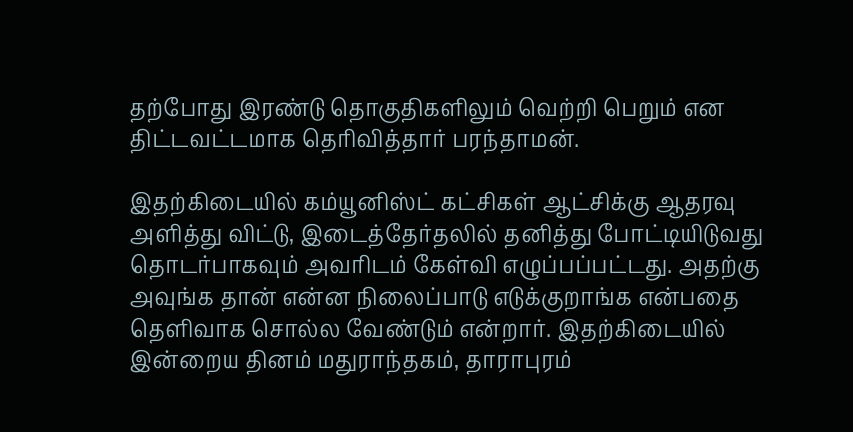தற்போது இரண்டு தொகுதிகளிலும் வெற்றி பெறும் என திட்டவட்டமாக தெரிவித்தார் பரந்தாமன்.

இதற்கிடையில் கம்யூனிஸ்ட் கட்சிகள் ஆட்சிக்கு ஆதரவு அளித்து விட்டு, இடைத்தேர்தலில் தனித்து போட்டியிடுவது தொடர்பாகவும் அவரிடம் கேள்வி எழுப்பப்பட்டது. அதற்கு அவுங்க தான் என்ன நிலைப்பாடு எடுக்குறாங்க என்பதை தெளிவாக சொல்ல வேண்டும் என்றார். இதற்கிடையில் இன்றைய தினம் மதுராந்தகம், தாராபுரம்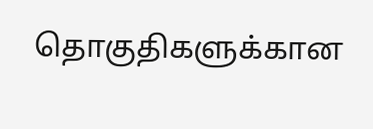தொகுதிகளுக்கான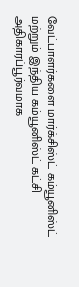வேட்பாளர்களை மார்க்சிஸ்ட் கம்யூனிஸ்ட் மற்றும் இந்திய கம்யூனிஸ்ட் கட்சி அதிகாரப்பூர்வமாக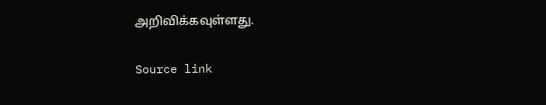அறிவிக்கவுள்ளது.

Source link